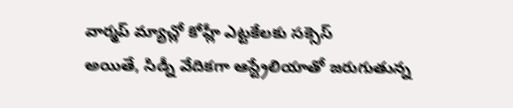వార్మప్ మ్యాచ్లో కోహ్లీ ఎట్టకేలకు సక్సెస్
అయితే, సిడ్నీ వేదికగా ఆస్ట్రేలియాతో జరుగుతున్న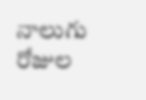నాలుగు రోజుల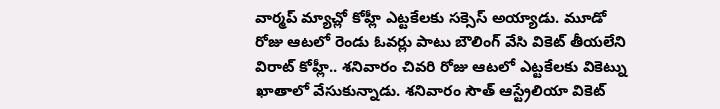వార్మప్ మ్యాచ్లో కోహ్లీ ఎట్టకేలకు సక్సెస్ అయ్యాడు. మూడో రోజు ఆటలో రెండు ఓవర్లు పాటు బౌలింగ్ వేసి వికెట్ తీయలేని విరాట్ కోహ్లీ.. శనివారం చివరి రోజు ఆటలో ఎట్టకేలకు వికెట్ను ఖాతాలో వేసుకున్నాడు. శనివారం సౌత్ ఆస్ట్రేలియా వికెట్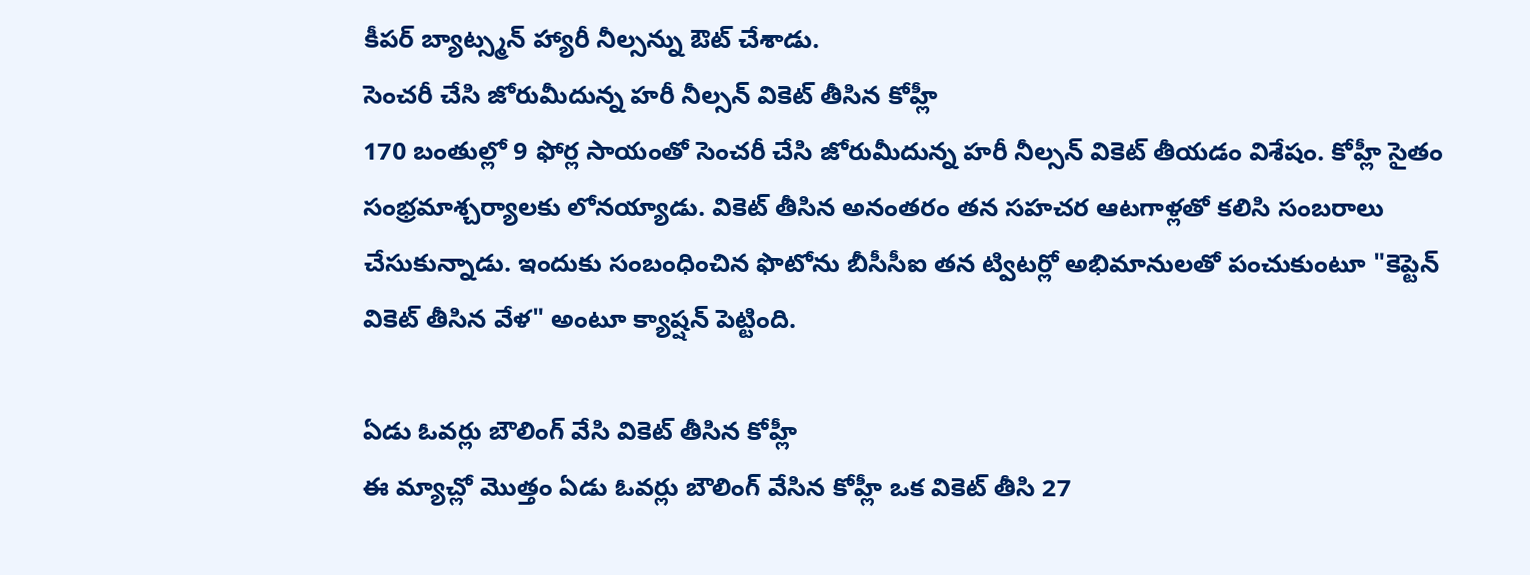కీపర్ బ్యాట్స్మన్ హ్యారీ నీల్సన్ను ఔట్ చేశాడు.
సెంచరీ చేసి జోరుమీదున్న హరీ నీల్సన్ వికెట్ తీసిన కోహ్లీ
170 బంతుల్లో 9 ఫోర్ల సాయంతో సెంచరీ చేసి జోరుమీదున్న హరీ నీల్సన్ వికెట్ తీయడం విశేషం. కోహ్లీ సైతం సంభ్రమాశ్చర్యాలకు లోనయ్యాడు. వికెట్ తీసిన అనంతరం తన సహచర ఆటగాళ్లతో కలిసి సంబరాలు చేసుకున్నాడు. ఇందుకు సంబంధించిన ఫొటోను బీసీసీఐ తన ట్విటర్లో అభిమానులతో పంచుకుంటూ "కెప్టెన్ వికెట్ తీసిన వేళ" అంటూ క్యాష్షన్ పెట్టింది.

ఏడు ఓవర్లు బౌలింగ్ వేసి వికెట్ తీసిన కోహ్లీ
ఈ మ్యాచ్లో మొత్తం ఏడు ఓవర్లు బౌలింగ్ వేసిన కోహ్లీ ఒక వికెట్ తీసి 27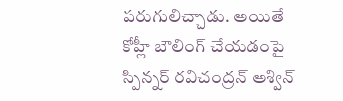పరుగులిచ్చాడు. అయితే కోహ్లీ బౌలింగ్ చేయడంపై స్పిన్నర్ రవిచంద్రన్ అశ్విన్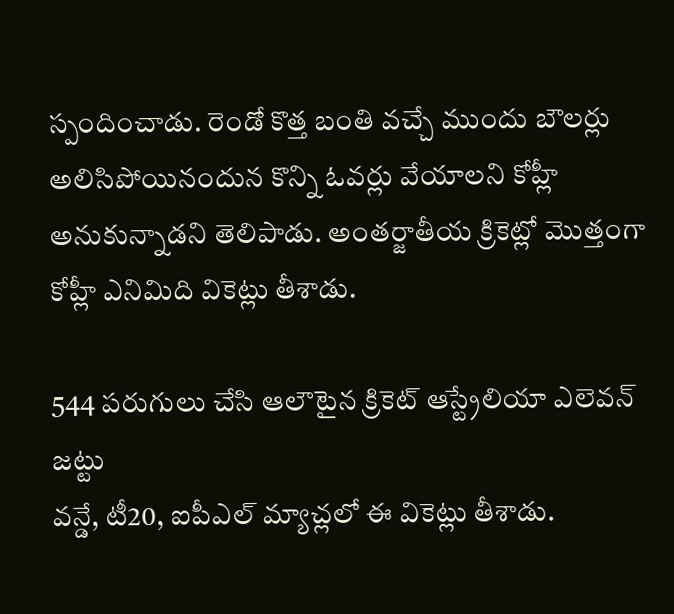స్పందించాడు. రెండో కొత్త బంతి వచ్చే ముందు బౌలర్లు అలిసిపోయినందున కొన్ని ఓవర్లు వేయాలని కోహ్లీ అనుకున్నాడని తెలిపాడు. అంతర్జాతీయ క్రికెట్లో మొత్తంగా కోహ్లీ ఎనిమిది వికెట్లు తీశాడు.

544 పరుగులు చేసి ఆలౌటైన క్రికెట్ ఆస్ట్రేలియా ఎలెవన్ జట్టు
వన్డే, టీ20, ఐపీఎల్ మ్యాచ్లలో ఈ వికెట్లు తీశాడు.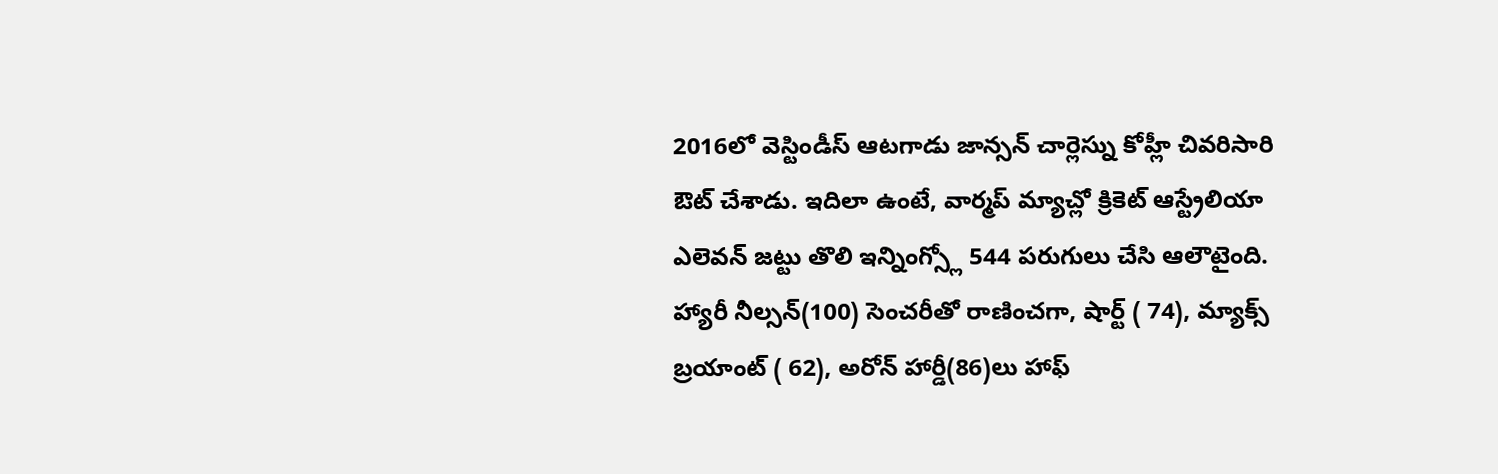2016లో వెస్టిండీస్ ఆటగాడు జాన్సన్ చార్లెస్ను కోహ్లీ చివరిసారి ఔట్ చేశాడు. ఇదిలా ఉంటే, వార్మప్ మ్యాచ్లో క్రికెట్ ఆస్ట్రేలియా ఎలెవన్ జట్టు తొలి ఇన్నింగ్స్లో 544 పరుగులు చేసి ఆలౌటైంది. హ్యారీ నీల్సన్(100) సెంచరీతో రాణించగా, షార్ట్ ( 74), మ్యాక్స్ బ్రయాంట్ ( 62), అరోన్ హార్డీ(86)లు హాఫ్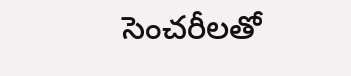సెంచరీలతో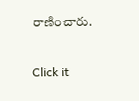రాణించారు.


Click it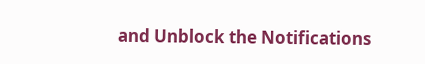and Unblock the Notifications